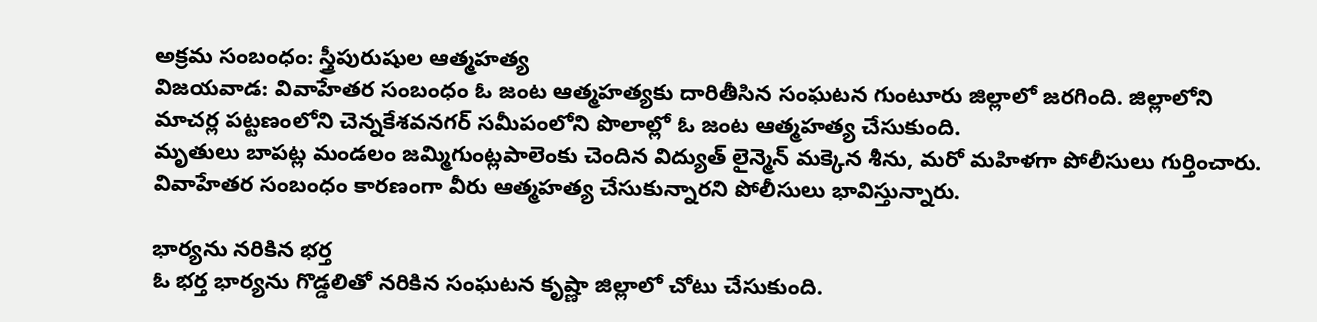అక్రమ సంబంధం: స్త్రీపురుషుల ఆత్మహత్య
విజయవాడ: వివాహేతర సంబంధం ఓ జంట ఆత్మహత్యకు దారితీసిన సంఘటన గుంటూరు జిల్లాలో జరగింది. జిల్లాలోని మాచర్ల పట్టణంలోని చెన్నకేశవనగర్ సమీపంలోని పొలాల్లో ఓ జంట ఆత్మహత్య చేసుకుంది.
మృతులు బాపట్ల మండలం జమ్మిగుంట్లపాలెంకు చెందిన విద్యుత్ లైన్మెన్ మక్కెన శీను, మరో మహిళగా పోలీసులు గుర్తించారు. వివాహేతర సంబంధం కారణంగా వీరు ఆత్మహత్య చేసుకున్నారని పోలీసులు భావిస్తున్నారు.

భార్యను నరికిన భర్త
ఓ భర్త భార్యను గొడ్డలితో నరికిన సంఘటన కృష్ణా జిల్లాలో చోటు చేసుకుంది.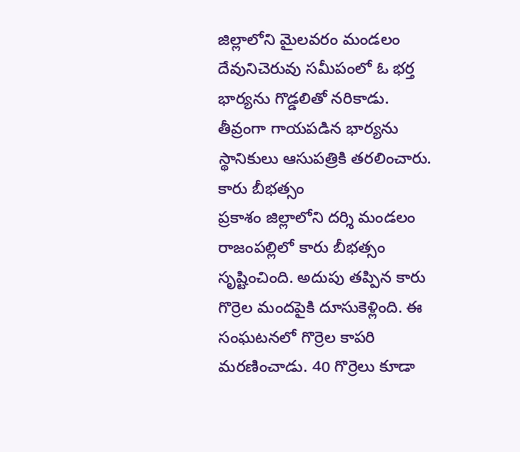జిల్లాలోని మైలవరం మండలం దేవునిచెరువు సమీపంలో ఓ భర్త భార్యను గొడ్డలితో నరికాడు. తీవ్రంగా గాయపడిన భార్యను స్థానికులు ఆసుపత్రికి తరలించారు.
కారు బీభత్సం
ప్రకాశం జిల్లాలోని దర్శి మండలం రాజంపల్లిలో కారు బీభత్సం సృష్టించింది. అదుపు తప్పిన కారు గొర్రెల మందపైకి దూసుకెళ్లింది. ఈ సంఘటనలో గొర్రెల కాపరి మరణించాడు. 40 గొర్రెలు కూడా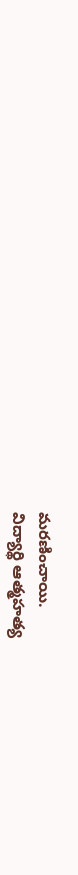మరణించాయి.
విద్యార్థి ఆత్మహత్య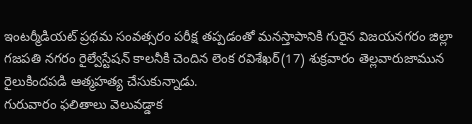ఇంటర్మీడియట్ ప్రథమ సంవత్సరం పరీక్ష తప్పడంతో మనస్తాపానికి గురైన విజయనగరం జిల్లా గజపతి నగరం రైల్వేస్టేషన్ కాలనీకి చెందిన లెంక రవిశేఖర్(17) శుక్రవారం తెల్లవారుజామున రైలుకిందపడి ఆత్మహత్య చేసుకున్నాడు.
గురువారం ఫలితాలు వెలువడ్డాక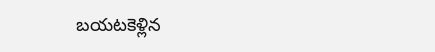బయటకెళ్లిన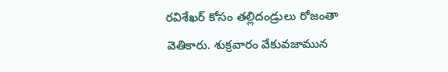రవిశేఖర్ కోసం తల్లిదండ్రులు రోజంతా వెతికారు. శుక్రవారం వేకువజామున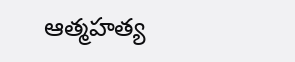ఆత్మహత్య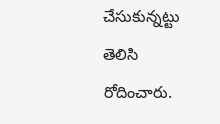చేసుకున్నట్టు తెలిసి రోదించారు.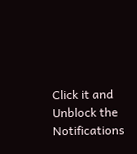Click it and Unblock the Notifications